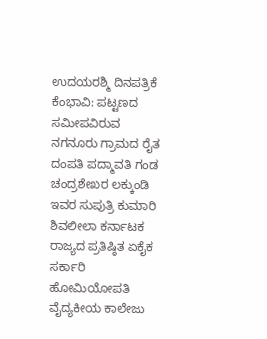ಉದಯರಶ್ಮಿ ದಿನಪತ್ರಿಕೆ
ಕೆಂಭಾವಿ: ಪಟ್ಟಣದ ಸಮೀಪವಿರುವ ನಗನೂರು ಗ್ರಾಮದ ರೈತ ದಂಪತಿ ಪದ್ಮಾವತಿ ಗಂಡ ಚಂದ್ರಶೇಖರ ಲಕ್ಕುಂಡಿ ಇವರ ಸುಪುತ್ರಿ ಕುಮಾರಿ ಶಿವಲೀಲಾ ಕರ್ನಾಟಕ ರಾಜ್ಯದ ಪ್ರತಿಷ್ಠಿತ ಏಕೈಕ ಸರ್ಕಾರಿ ಹೋಮಿಯೋಪತಿ ವೈದ್ಯಕೀಯ ಕಾಲೇಜು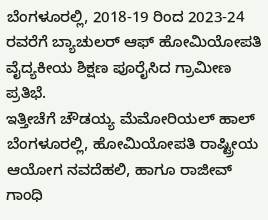ಬೆಂಗಳೂರಲ್ಲಿ, 2018-19 ರಿಂದ 2023-24 ರವರೆಗೆ ಬ್ಯಾಚುಲರ್ ಆಫ್ ಹೋಮಿಯೋಪತಿ ವೈದ್ಯಕೀಯ ಶಿಕ್ಷಣ ಪೂರೈಸಿದ ಗ್ರಾಮೀಣ ಪ್ರತಿಭೆ.
ಇತ್ತೀಚೆಗೆ ಚೌಡಯ್ಯ ಮೆಮೋರಿಯಲ್ ಹಾಲ್ ಬೆಂಗಳೂರಲ್ಲಿ, ಹೋಮಿಯೋಪತಿ ರಾಷ್ಟ್ರೀಯ ಆಯೋಗ ನವದೆಹಲಿ, ಹಾಗೂ ರಾಜೀವ್ ಗಾಂಧಿ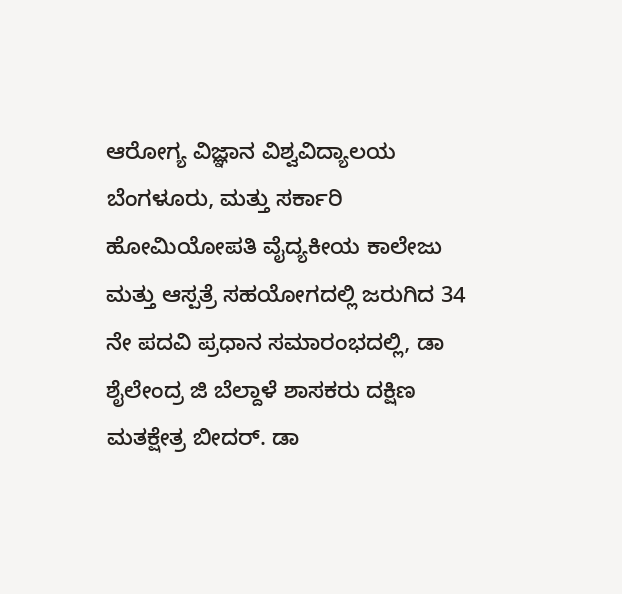ಆರೋಗ್ಯ ವಿಜ್ಞಾನ ವಿಶ್ವವಿದ್ಯಾಲಯ ಬೆಂಗಳೂರು, ಮತ್ತು ಸರ್ಕಾರಿ ಹೋಮಿಯೋಪತಿ ವೈದ್ಯಕೀಯ ಕಾಲೇಜು ಮತ್ತು ಆಸ್ಪತ್ರೆ ಸಹಯೋಗದಲ್ಲಿ ಜರುಗಿದ 34 ನೇ ಪದವಿ ಪ್ರಧಾನ ಸಮಾರಂಭದಲ್ಲಿ, ಡಾ ಶೈಲೇಂದ್ರ ಜಿ ಬೆಲ್ದಾಳೆ ಶಾಸಕರು ದಕ್ಷಿಣ ಮತಕ್ಷೇತ್ರ ಬೀದರ್. ಡಾ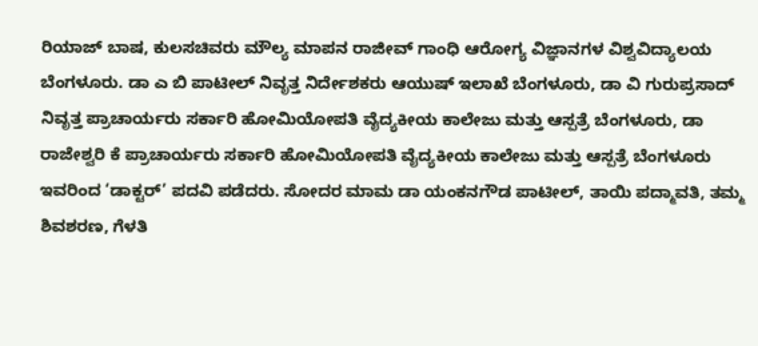ರಿಯಾಜ್ ಬಾಷ, ಕುಲಸಚಿವರು ಮೌಲ್ಯ ಮಾಪನ ರಾಜೀವ್ ಗಾಂಧಿ ಆರೋಗ್ಯ ವಿಜ್ಞಾನಗಳ ವಿಶ್ವವಿದ್ಯಾಲಯ ಬೆಂಗಳೂರು. ಡಾ ಎ ಬಿ ಪಾಟೀಲ್ ನಿವೃತ್ತ ನಿರ್ದೇಶಕರು ಆಯುಷ್ ಇಲಾಖೆ ಬೆಂಗಳೂರು, ಡಾ ವಿ ಗುರುಪ್ರಸಾದ್ ನಿವೃತ್ತ ಪ್ರಾಚಾರ್ಯರು ಸರ್ಕಾರಿ ಹೋಮಿಯೋಪತಿ ವೈದ್ಯಕೀಯ ಕಾಲೇಜು ಮತ್ತು ಆಸ್ಪತ್ರೆ ಬೆಂಗಳೂರು, ಡಾ ರಾಜೇಶ್ವರಿ ಕೆ ಪ್ರಾಚಾರ್ಯರು ಸರ್ಕಾರಿ ಹೋಮಿಯೋಪತಿ ವೈದ್ಯಕೀಯ ಕಾಲೇಜು ಮತ್ತು ಆಸ್ಪತ್ರೆ ಬೆಂಗಳೂರು ಇವರಿಂದ ‘ಡಾಕ್ಟರ್’ ಪದವಿ ಪಡೆದರು. ಸೋದರ ಮಾಮ ಡಾ ಯಂಕನಗೌಡ ಪಾಟೀಲ್, ತಾಯಿ ಪದ್ಮಾವತಿ, ತಮ್ಮ ಶಿವಶರಣ, ಗೆಳತಿ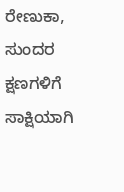ರೇಣುಕಾ, ಸುಂದರ ಕ್ಷಣಗಳಿಗೆ ಸಾಕ್ಷಿಯಾಗಿ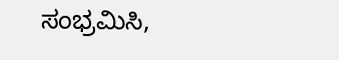ಸಂಭ್ರಮಿಸಿ,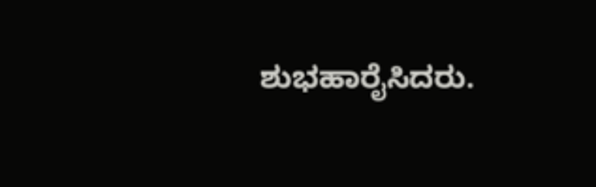ಶುಭಹಾರೈಸಿದರು.